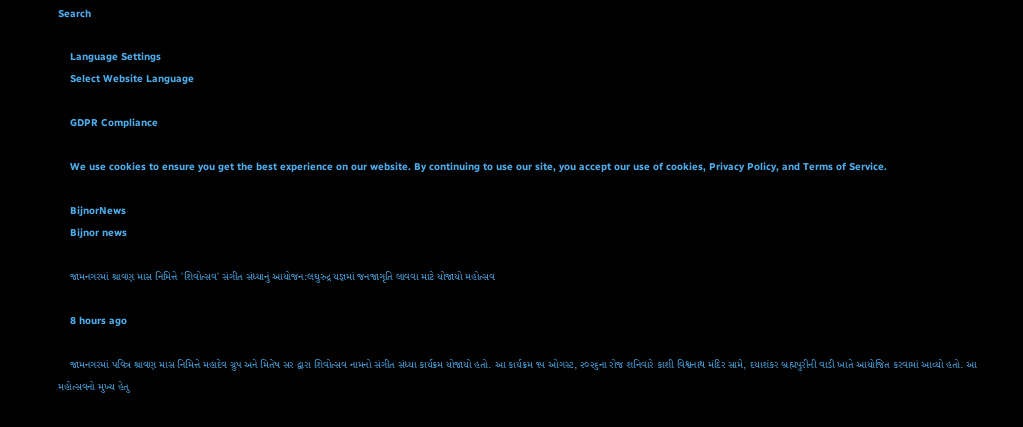Search

    Language Settings
    Select Website Language

    GDPR Compliance

    We use cookies to ensure you get the best experience on our website. By continuing to use our site, you accept our use of cookies, Privacy Policy, and Terms of Service.

    BijnorNews
    Bijnor news

    જામનગરમાં શ્રાવણ માસ નિમિત્તે 'શિવોત્સવ' સંગીત સંધ્યાનું આયોજન:લઘુરુદ્ર યજ્ઞમાં જનજાગૃતિ લાવવા માટે યોજાયો મહોત્સવ

    8 hours ago

    જામનગરમાં પવિત્ર શ્રાવણ માસ નિમિત્તે મહાદેવ ગ્રુપ અને મિતેષ સર દ્વારા શિવોત્સવ નામનો સંગીત સંધ્યા કાર્યક્રમ યોજાયો હતો. આ કાર્યક્રમ ૧૫ ઓગસ્ટ, ૨૦૨૬ના રોજ શનિવારે કાશી વિશ્વનાથ મંદિર સામે, દયાશંકર બ્રહ્મપુરીની વાડી ખાતે આયોજિત કરવામાં આવ્યો હતો. આ મહોત્સવનો મુખ્ય હેતુ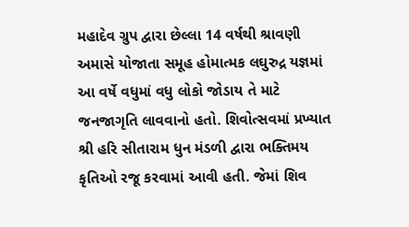મહાદેવ ગ્રુપ દ્વારા છેલ્લા 14 વર્ષથી શ્રાવણી અમાસે યોજાતા સમૂહ હોમાત્મક લઘુરુદ્ર યજ્ઞમાં આ વર્ષે વધુમાં વધુ લોકો જોડાય તે માટે જનજાગૃતિ લાવવાનો હતો. શિવોત્સવમાં પ્રખ્યાત શ્રી હરિ સીતારામ ધુન મંડળી દ્વારા ભક્તિમય કૃતિઓ રજૂ કરવામાં આવી હતી. જેમાં શિવ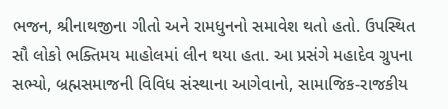ભજન, શ્રીનાથજીના ગીતો અને રામધુનનો સમાવેશ થતો હતો. ઉપસ્થિત સૌ લોકો ભક્તિમય માહોલમાં લીન થયા હતા. આ પ્રસંગે મહાદેવ ગ્રુપના સભ્યો, બ્રહ્મસમાજની વિવિધ સંસ્થાના આગેવાનો, સામાજિક-રાજકીય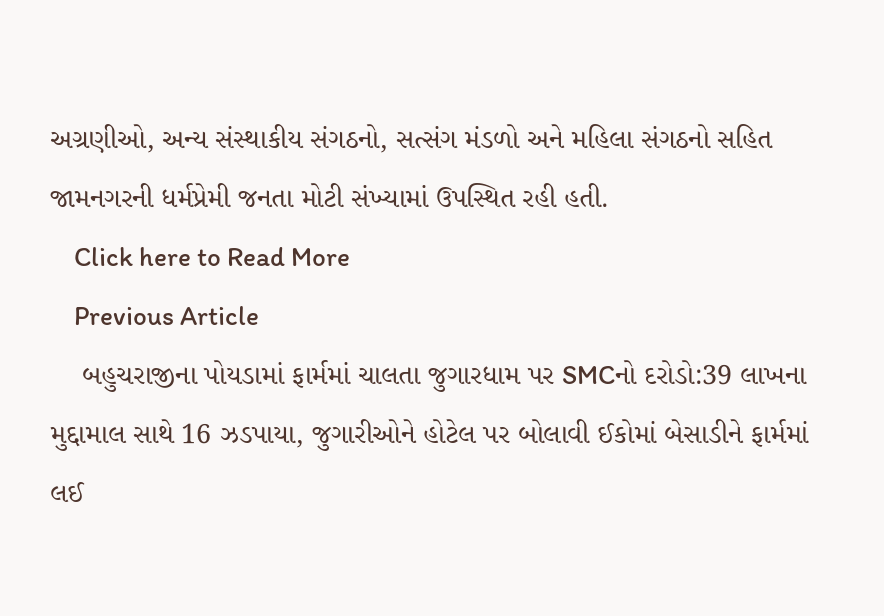અગ્રણીઓ, અન્ય સંસ્થાકીય સંગઠનો, સત્સંગ મંડળો અને મહિલા સંગઠનો સહિત જામનગરની ધર્મપ્રેમી જનતા મોટી સંખ્યામાં ઉપસ્થિત રહી હતી.
    Click here to Read More
    Previous Article
    બહુચરાજીના પોયડામાં ફાર્મમાં ચાલતા જુગારધામ પર SMCનો દરોડો:39 લાખના મુદ્દામાલ સાથે 16 ઝડપાયા, જુગારીઓને હોટેલ પર બોલાવી ઈકોમાં બેસાડીને ફાર્મમાં લઈ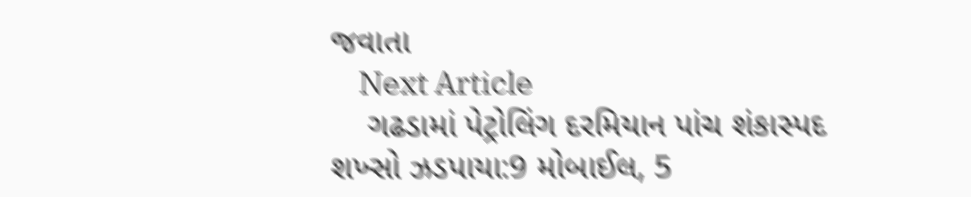જવાતા
    Next Article
    ગઢડામાં પેટ્રોલિંગ દરમિયાન પાંચ શંકાસ્પદ શખ્સો ઝડપાયા:9 મોબાઈલ, 5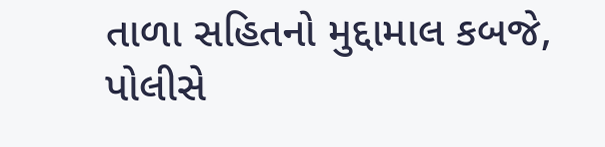તાળા સહિતનો મુદ્દામાલ કબજે, પોલીસે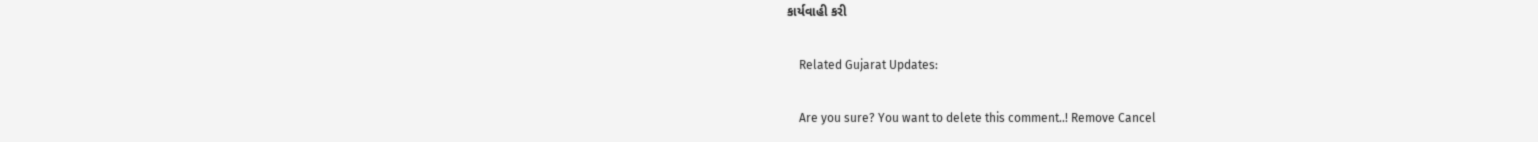કાર્યવાહી કરી

    Related Gujarat Updates:

    Are you sure? You want to delete this comment..! Remove Cancel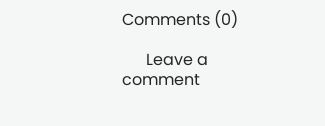Comments (0)

      Leave a comment